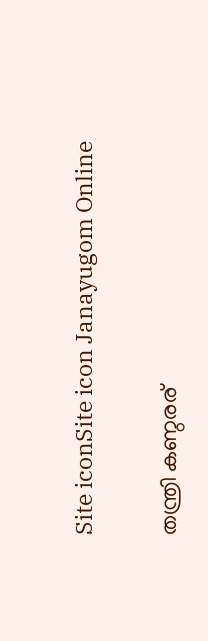Site iconSite icon Janayugom Online

തന്ത്രി കണ്ഠരര്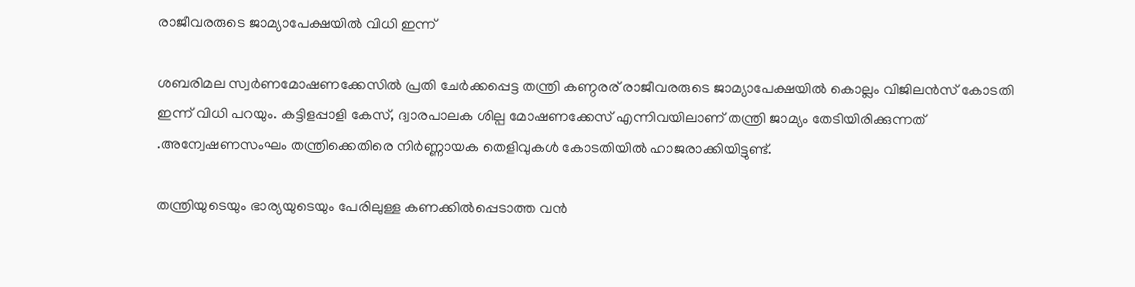രാജീവരരുടെ ജാമ്യാപേക്ഷയില്‍ വിധി ഇന്ന്

ശബരിമല സ്വര്‍ണമോഷണക്കേസില്‍ പ്രതി ചേര്‍ക്കപ്പെട്ട തന്ത്രി കണ്ഠരര് രാജീവരരുടെ ജാമ്യാപേക്ഷയില്‍ കൊല്ലം വിജിലന്‍സ് കോടതി ഇന്ന് വിധി പറയും. കട്ടിളപ്പാളി കേസ്, ദ്വാരപാലക ശില്പ മോഷണക്കേസ് എന്നിവയിലാണ് തന്ത്രി ജാമ്യം തേടിയിരിക്കുന്നത് .അന്വേഷണസംഘം തന്ത്രിക്കെതിരെ നിർണ്ണായക തെളിവുകൾ കോടതിയിൽ ഹാജരാക്കിയിട്ടുണ്ട്.

തന്ത്രിയുടെയും ഭാര്യയുടെയും പേരിലുള്ള കണക്കിൽപ്പെടാത്ത വൻ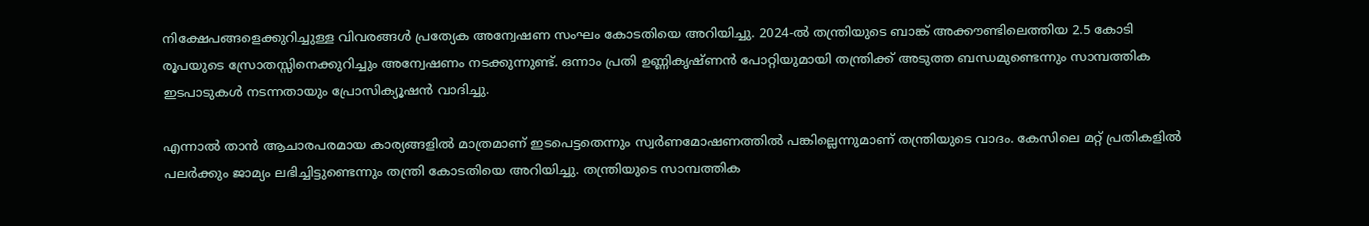നിക്ഷേപങ്ങളെക്കുറിച്ചുള്ള വിവരങ്ങൾ പ്രത്യേക അന്വേഷണ സംഘം കോടതിയെ അറിയിച്ചു. 2024‑ൽ തന്ത്രിയുടെ ബാങ്ക് അക്കൗണ്ടിലെത്തിയ 2.5 കോടി രൂപയുടെ സ്രോതസ്സിനെക്കുറിച്ചും അന്വേഷണം നടക്കുന്നുണ്ട്. ഒന്നാം പ്രതി ഉണ്ണികൃഷ്ണൻ പോറ്റിയുമായി തന്ത്രിക്ക് അടുത്ത ബന്ധമുണ്ടെന്നും സാമ്പത്തിക ഇടപാടുകൾ നടന്നതായും പ്രോസിക്യൂഷൻ വാദിച്ചു.

എന്നാൽ താൻ ആചാരപരമായ കാര്യങ്ങളിൽ മാത്രമാണ് ഇടപെട്ടതെന്നും സ്വർണമോഷണത്തിൽ പങ്കില്ലെന്നുമാണ് തന്ത്രിയുടെ വാദം. കേസിലെ മറ്റ് പ്രതികളിൽ പലർക്കും ജാമ്യം ലഭിച്ചിട്ടുണ്ടെന്നും തന്ത്രി കോടതിയെ അറിയിച്ചു. തന്ത്രിയുടെ സാമ്പത്തിക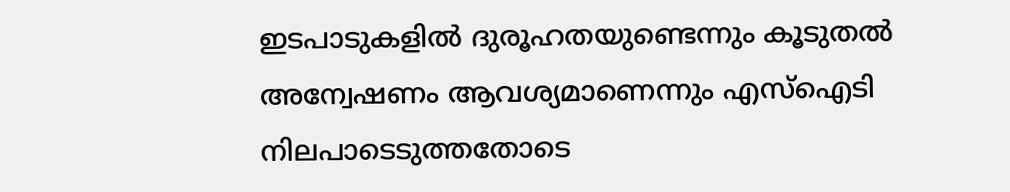ഇടപാടുകളിൽ ദുരൂഹതയുണ്ടെന്നും കൂടുതൽ അന്വേഷണം ആവശ്യമാണെന്നും എസ്ഐടി നിലപാടെടുത്തതോടെ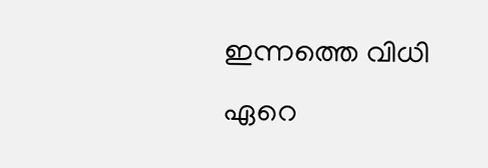ഇന്നത്തെ വിധി ഏറെ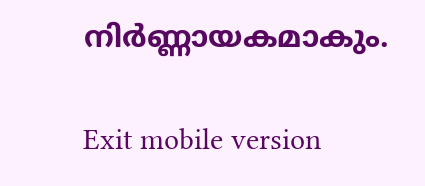നിർണ്ണായകമാകും.

Exit mobile version